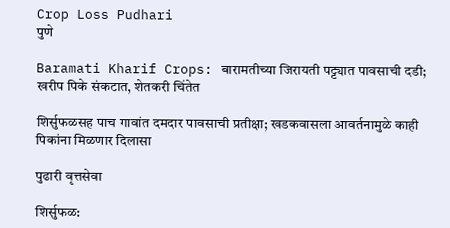Crop Loss Pudhari
पुणे

Baramati Kharif Crops: बारामतीच्या जिरायती पट्ट्यात पावसाची दडी; खरीप पिके संकटात, शेतकरी चिंतेत

शिर्सुफळसह पाच गावांत दमदार पावसाची प्रतीक्षा; खडकवासला आवर्तनामुळे काही पिकांना मिळणार दिलासा

पुढारी वृत्तसेवा

शिर्सुफळ: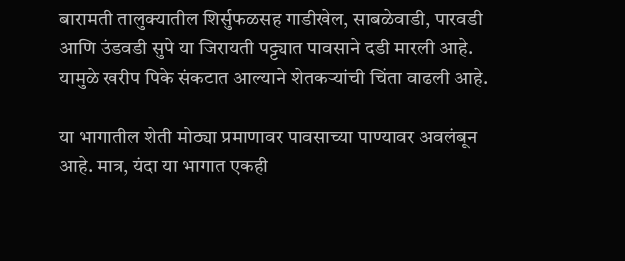बारामती तालुक्यातील शिर्सुफळसह गाडीखेल, साबळेवाडी, पारवडी आणि उंडवडी सुपे या जिरायती पट्ट्यात पावसाने दडी मारली आहे. यामुळे खरीप पिके संकटात आल्याने शेतकऱ्यांची चिंता वाढली आहे.

या भागातील शेती मोठ्या प्रमाणावर पावसाच्या पाण्यावर अवलंबून आहे. मात्र, यंदा या भागात एकही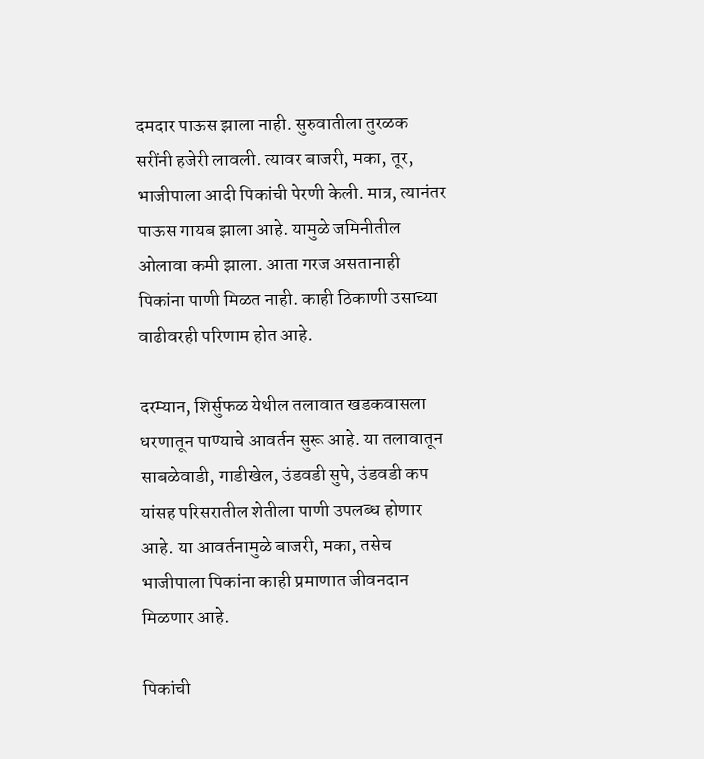दमदार पाऊस झाला नाही. सुरुवातीला तुरळक सरींनी हजेरी लावली. त्यावर बाजरी, मका, तूर, भाजीपाला आदी पिकांची पेरणी केली. मात्र, त्यानंतर पाऊस गायब झाला आहे. यामुळे जमिनीतील ओलावा कमी झाला. आता गरज असतानाही पिकांना पाणी मिळत नाही. काही ठिकाणी उसाच्या वाढीवरही परिणाम होत आहे.

दरम्यान, शिर्सुफळ येथील तलावात खडकवासला धरणातून पाण्याचे आवर्तन सुरू आहे. या तलावातून साबळेवाडी, गाडीखेल, उंडवडी सुपे, उंडवडी कप यांसह परिसरातील शेतीला पाणी उपलब्ध होणार आहे. या आवर्तनामुळे बाजरी, मका, तसेच भाजीपाला पिकांना काही प्रमाणात जीवनदान मिळणार आहे.

पिकांची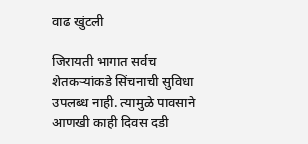वाढ खुंटली

जिरायती भागात सर्वच शेतकऱ्यांकडे सिंचनाची सुविधा उपलब्ध नाही. त्यामुळे पावसाने आणखी काही दिवस दडी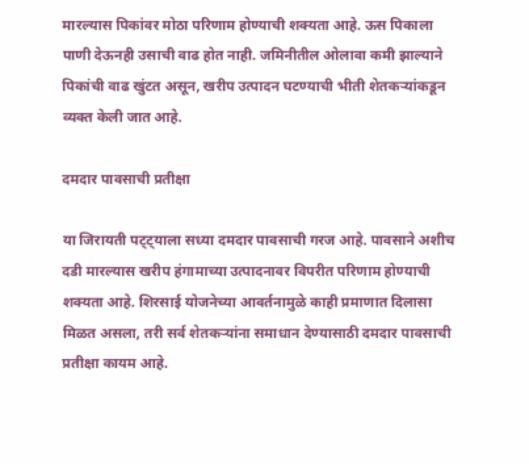मारल्यास पिकांवर मोठा परिणाम होण्याची शक्यता आहे. ऊस पिकाला पाणी देऊनही उसाची वाढ होत नाही. जमिनीतील ओलावा कमी झाल्याने पिकांची वाढ खुंटत असून, खरीप उत्पादन घटण्याची भीती शेतकऱ्यांकडून व्यक्त केली जात आहे.

दमदार पावसाची प्रतीक्षा

या जिरायती पट्ट्याला सध्या दमदार पावसाची गरज आहे. पावसाने अशीच दडी मारल्यास खरीप हंगामाच्या उत्पादनावर विपरीत परिणाम होण्याची शक्यता आहे. शिरसाई योजनेच्या आवर्तनामुळे काही प्रमाणात दिलासा मिळत असला, तरी सर्व शेतकऱ्यांना समाधान देण्यासाठी दमदार पावसाची प्रतीक्षा कायम आहे.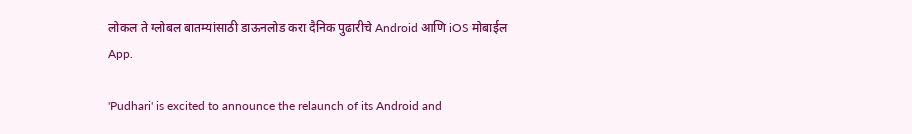लोकल ते ग्लोबल बातम्यांसाठी डाऊनलोड करा दैनिक पुढारीचे Android आणि iOS मोबाईल App.

'Pudhari' is excited to announce the relaunch of its Android and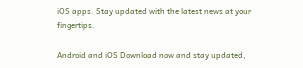iOS apps. Stay updated with the latest news at your fingertips.

Android and iOS Download now and stay updated,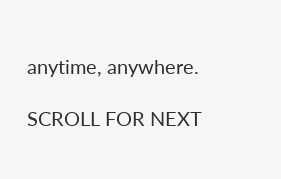anytime, anywhere.

SCROLL FOR NEXT